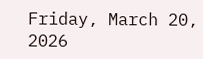Friday, March 20, 2026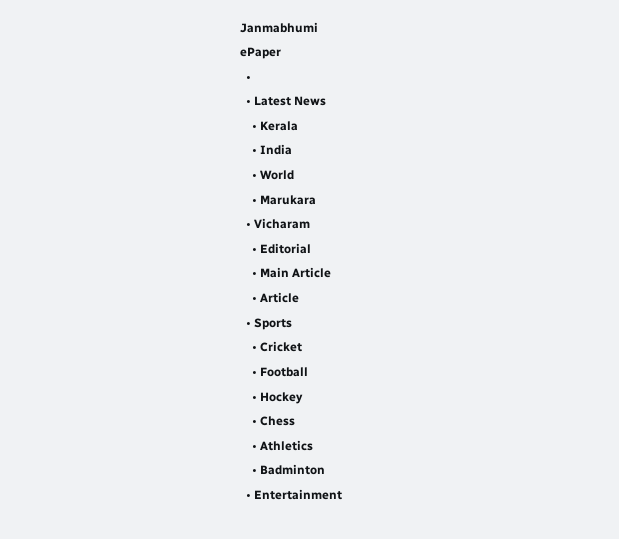Janmabhumi
ePaper
  •
  • Latest News
    • Kerala
    • India
    • World
    • Marukara
  • Vicharam
    • Editorial
    • Main Article
    • Article
  • Sports
    • Cricket
    • Football
    • Hockey
    • Chess
    • Athletics
    • Badminton
  • Entertainment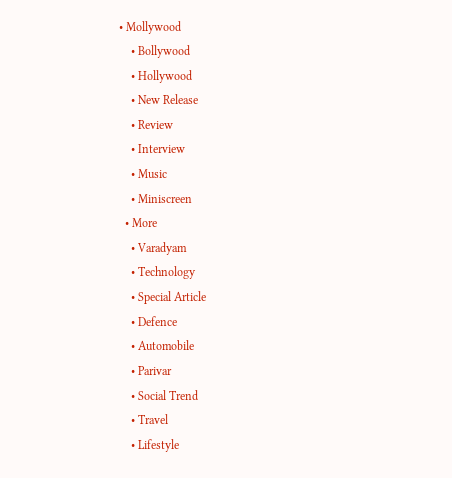• Mollywood
    • Bollywood
    • Hollywood
    • New Release
    • Review
    • Interview
    • Music
    • Miniscreen
  • More
    • Varadyam
    • Technology
    • Special Article
    • Defence
    • Automobile
    • Parivar
    • Social Trend
    • Travel
    • Lifestyle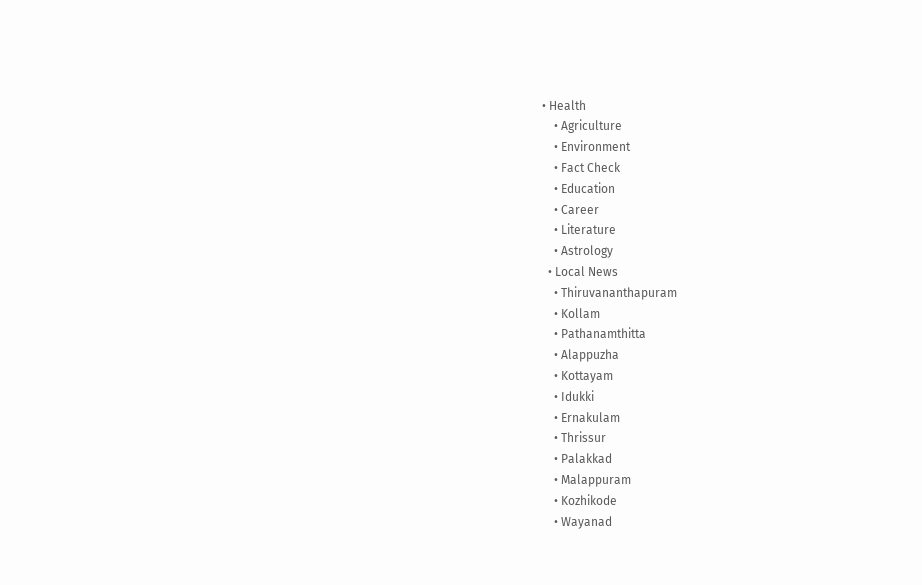• Health
    • Agriculture
    • Environment
    • Fact Check
    • Education
    • Career
    • Literature
    • Astrology
  • Local News
    • Thiruvananthapuram
    • Kollam
    • Pathanamthitta
    • Alappuzha
    • Kottayam
    • Idukki
    • Ernakulam
    • Thrissur
    • Palakkad
    • Malappuram
    • Kozhikode
    • Wayanad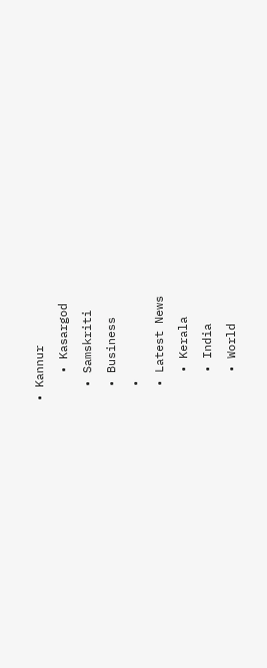• Kannur
    • Kasargod
  • Samskriti
  • Business
  •
  • Latest News
    • Kerala
    • India
    • World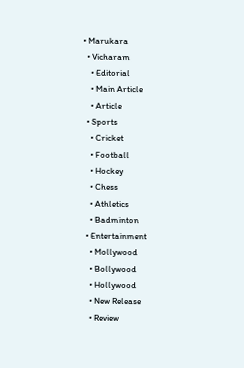• Marukara
  • Vicharam
    • Editorial
    • Main Article
    • Article
  • Sports
    • Cricket
    • Football
    • Hockey
    • Chess
    • Athletics
    • Badminton
  • Entertainment
    • Mollywood
    • Bollywood
    • Hollywood
    • New Release
    • Review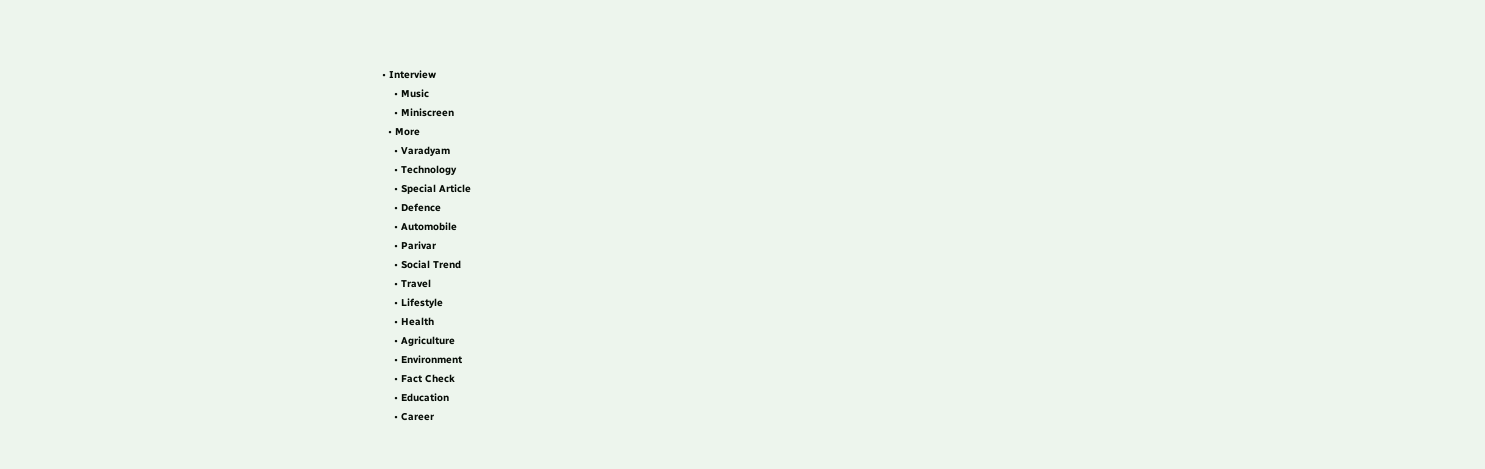• Interview
    • Music
    • Miniscreen
  • More
    • Varadyam
    • Technology
    • Special Article
    • Defence
    • Automobile
    • Parivar
    • Social Trend
    • Travel
    • Lifestyle
    • Health
    • Agriculture
    • Environment
    • Fact Check
    • Education
    • Career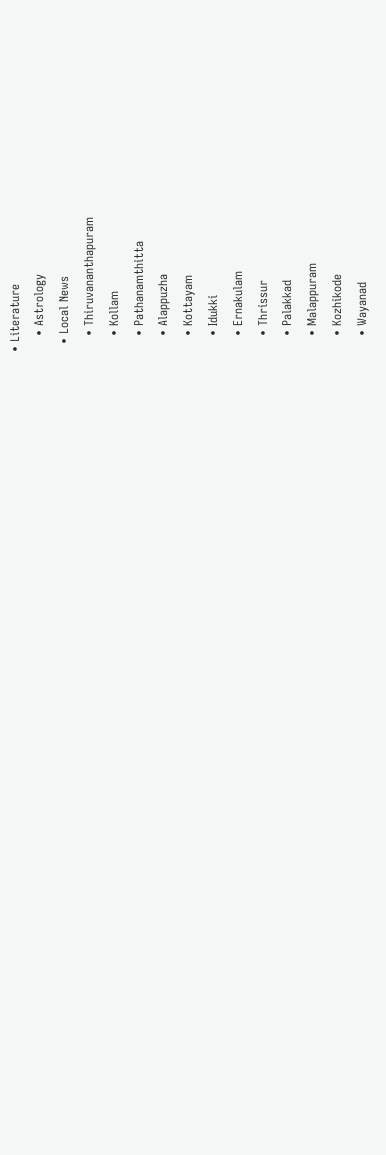• Literature
    • Astrology
  • Local News
    • Thiruvananthapuram
    • Kollam
    • Pathanamthitta
    • Alappuzha
    • Kottayam
    • Idukki
    • Ernakulam
    • Thrissur
    • Palakkad
    • Malappuram
    • Kozhikode
    • Wayanad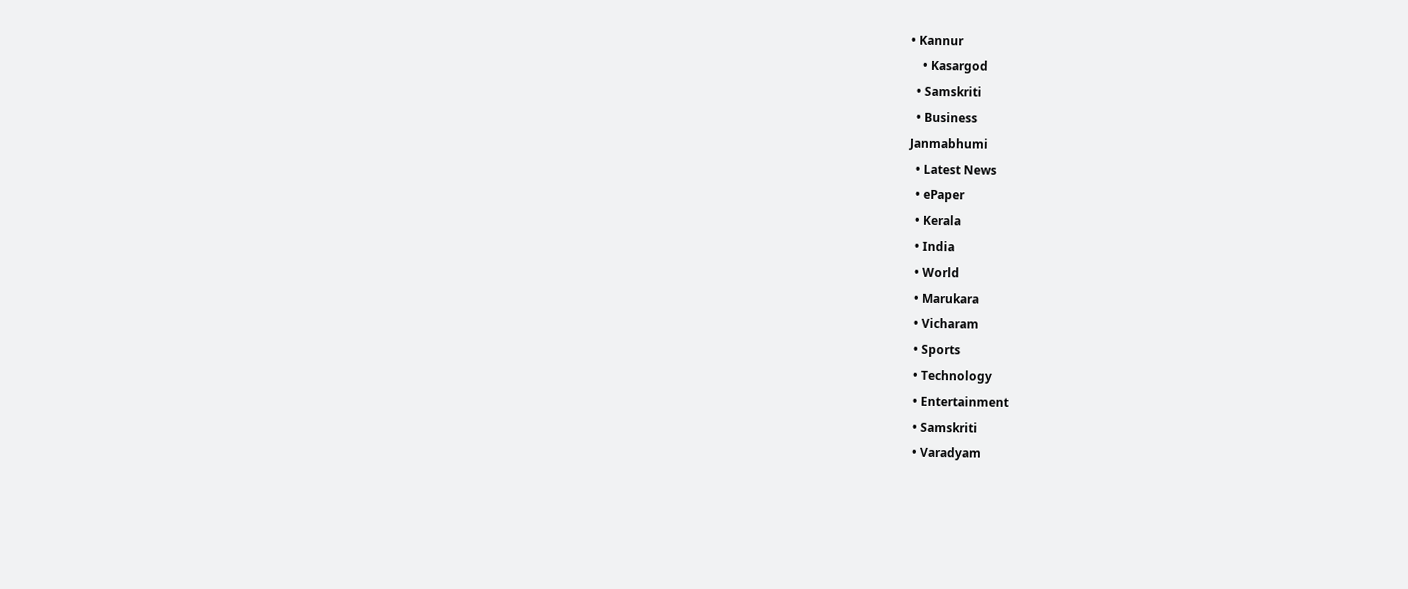• Kannur
    • Kasargod
  • Samskriti
  • Business
Janmabhumi
  • Latest News
  • ePaper
  • Kerala
  • India
  • World
  • Marukara
  • Vicharam
  • Sports
  • Technology
  • Entertainment
  • Samskriti
  • Varadyam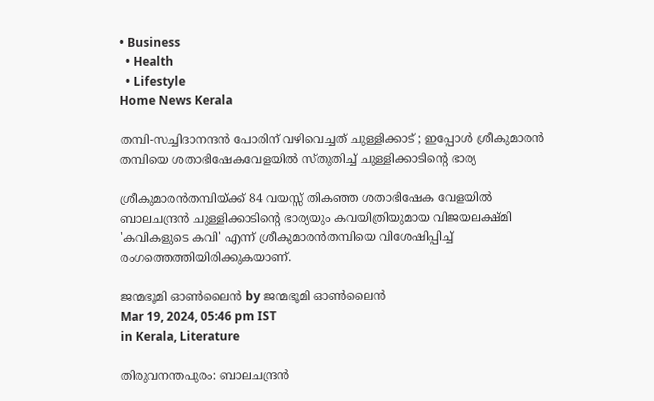• Business
  • Health
  • Lifestyle
Home News Kerala

തമ്പി-സച്ചിദാനന്ദന്‍ പോരിന് വഴിവെച്ചത് ചുള്ളിക്കാട് ; ഇപ്പോള്‍ ശ്രീകുമാരന്‍ തമ്പിയെ ശതാഭിഷേകവേളയില്‍ സ്തുതിച്ച് ചുള്ളിക്കാടിന്റെ ഭാര്യ

ശ്രീകുമാരന്‍തമ്പിയ്‌ക്ക് 84 വയസ്സ് തികഞ്ഞ ശതാഭിഷേക വേളയില്‍ ബാലചന്ദ്രന്‍ ചുള്ളിക്കാടിന്റെ ഭാര്യയും കവയിത്രിയുമായ വിജയലക്ഷ്മി 'കവികളുടെ കവി' എന്ന് ശ്രീകുമാരന്‍തമ്പിയെ വിശേഷിപ്പിച്ച് രംഗത്തെത്തിയിരിക്കുകയാണ്.

ജന്മഭൂമി ഓണ്‍ലൈന്‍ by ജന്മഭൂമി ഓണ്‍ലൈന്‍
Mar 19, 2024, 05:46 pm IST
in Kerala, Literature

തിരുവനന്തപുരം: ബാലചന്ദ്രന്‍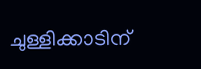ചുള്ളിക്കാടിന്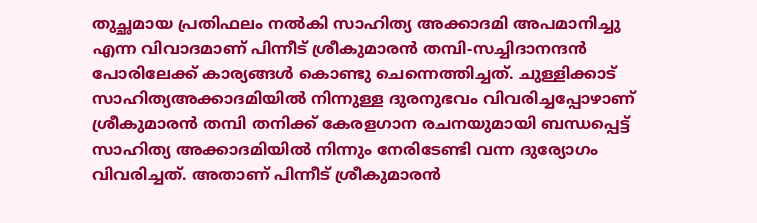തുച്ഛമായ പ്രതിഫലം നല്‍കി സാഹിത്യ അക്കാദമി അപമാനിച്ചു എന്ന വിവാദമാണ് പിന്നീട് ശ്രീകുമാരന്‍ തമ്പി-സച്ചിദാനന്ദന്‍ പോരിലേക്ക് കാര്യങ്ങള്‍ കൊണ്ടു ചെന്നെത്തിച്ചത്. ചുള്ളിക്കാട് സാഹിത്യഅക്കാദമിയില്‍ നിന്നുള്ള ദുരനുഭവം വിവരിച്ചപ്പോഴാണ് ശ്രീകുമാരന്‍ തമ്പി തനിക്ക് കേരളഗാന രചനയുമായി ബന്ധപ്പെട്ട് സാഹിത്യ അക്കാദമിയില്‍ നിന്നും നേരിടേണ്ടി വന്ന ദുര്യോഗം വിവരിച്ചത്. അതാണ് പിന്നീട് ശ്രീകുമാരന്‍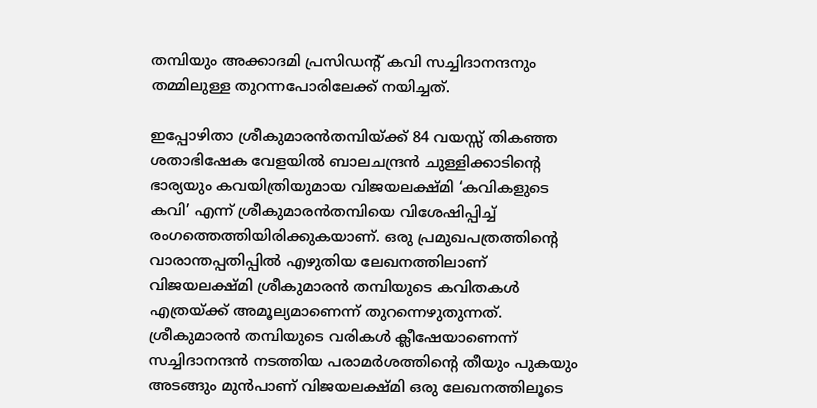തമ്പിയും അക്കാദമി പ്രസിഡന്‍റ് കവി സച്ചിദാനന്ദനും തമ്മിലുള്ള തുറന്നപോരിലേക്ക് നയിച്ചത്.

ഇപ്പോഴിതാ ശ്രീകുമാരന്‍തമ്പിയ്‌ക്ക് 84 വയസ്സ് തികഞ്ഞ ശതാഭിഷേക വേളയില്‍ ബാലചന്ദ്രന്‍ ചുള്ളിക്കാടിന്റെ ഭാര്യയും കവയിത്രിയുമായ വിജയലക്ഷ്മി ‘കവികളുടെ കവി’ എന്ന് ശ്രീകുമാരന്‍തമ്പിയെ വിശേഷിപ്പിച്ച് രംഗത്തെത്തിയിരിക്കുകയാണ്. ഒരു പ്രമുഖപത്രത്തിന്റെ വാരാന്തപ്പതിപ്പില്‍ എഴുതിയ ലേഖനത്തിലാണ് വിജയലക്ഷ്മി ശ്രീകുമാരന്‍ തമ്പിയുടെ കവിതകള്‍ എത്രയ്‌ക്ക് അമൂല്യമാണെന്ന് തുറന്നെഴുതുന്നത്. ശ്രീകുമാരന്‍ തമ്പിയുടെ വരികള്‍ ക്ലീഷേയാണെന്ന് സച്ചിദാനന്ദന്‍ നടത്തിയ പരാമര്‍ശത്തിന്റെ തീയും പുകയും അടങ്ങും മുന്‍പാണ് വിജയലക്ഷ്മി ഒരു ലേഖനത്തിലൂടെ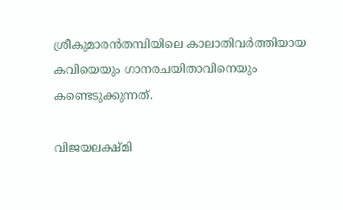ശ്രീകുമാരന്‍തമ്പിയിലെ കാലാതിവര്‍ത്തിയായ കവിയെയും ഗാനരചയിതാവിനെയും കണ്ടെടുക്കുന്നത്.

വിജയലക്ഷ്മി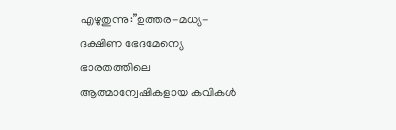എഴുതുന്നു:”ഉത്തര-മധ്യ-ദക്ഷിണ ഭേദമേന്യെ ഭാരതത്തിലെ ആത്മാന്വേഷികളായ കവികള്‍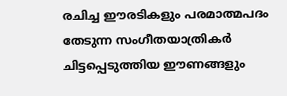രചിച്ച ഈരടികളും പരമാത്മപദം തേടുന്ന സംഗീതയാത്രികര്‍ ചിട്ടപ്പെടുത്തിയ ഈണങ്ങളും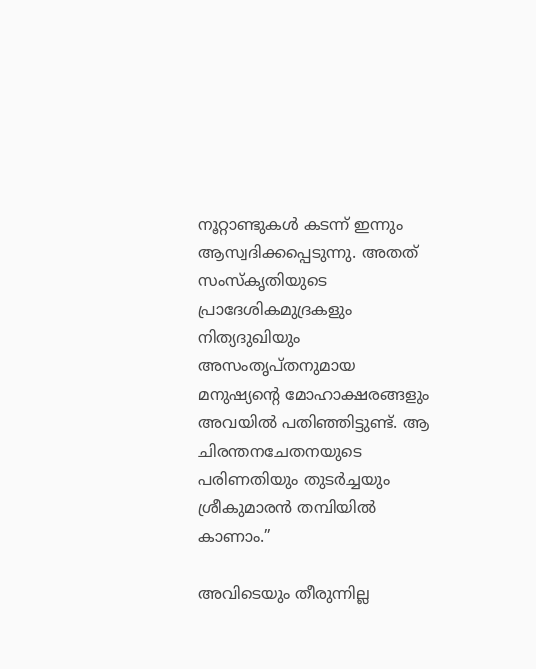നൂറ്റാണ്ടുകള്‍ കടന്ന് ഇന്നും ആസ്വദിക്കപ്പെടുന്നു. അതത് സംസ്കൃതിയുടെ പ്രാദേശികമുദ്രകളും നിത്യദുഖിയും അസംതൃപ്തനുമായ മനുഷ്യന്റെ മോഹാക്ഷരങ്ങളും അവയില്‍ പതിഞ്ഞിട്ടുണ്ട്. ആ ചിരന്തനചേതനയുടെ പരിണതിയും തുടര്‍ച്ചയും ശ്രീകുമാരന്‍ തമ്പിയില്‍ കാണാം.”

അവിടെയും തീരുന്നില്ല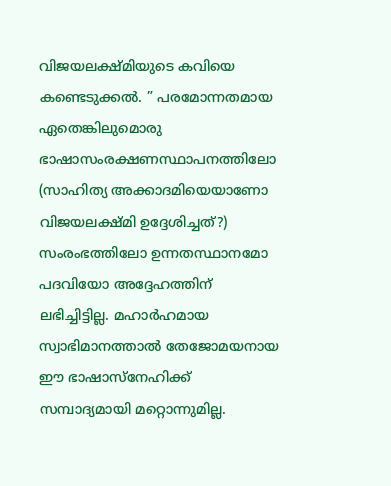വിജയലക്ഷ്മിയുടെ കവിയെ കണ്ടെടുക്കല്‍. ” പരമോന്നതമായ ഏതെങ്കിലുമൊരു ഭാഷാസംരക്ഷണസ്ഥാപനത്തിലോ (സാഹിത്യ അക്കാദമിയെയാണോ വിജയലക്ഷ്മി ഉദ്ദേശിച്ചത്?) സംരംഭത്തിലോ ഉന്നതസ്ഥാനമോ പദവിയോ അദ്ദേഹത്തിന് ലഭിച്ചിട്ടില്ല. മഹാര്‍ഹമായ സ്വാഭിമാനത്താല്‍ തേജോമയനായ ഈ ഭാഷാസ്നേഹിക്ക് സമ്പാദ്യമായി മറ്റൊന്നുമില്ല.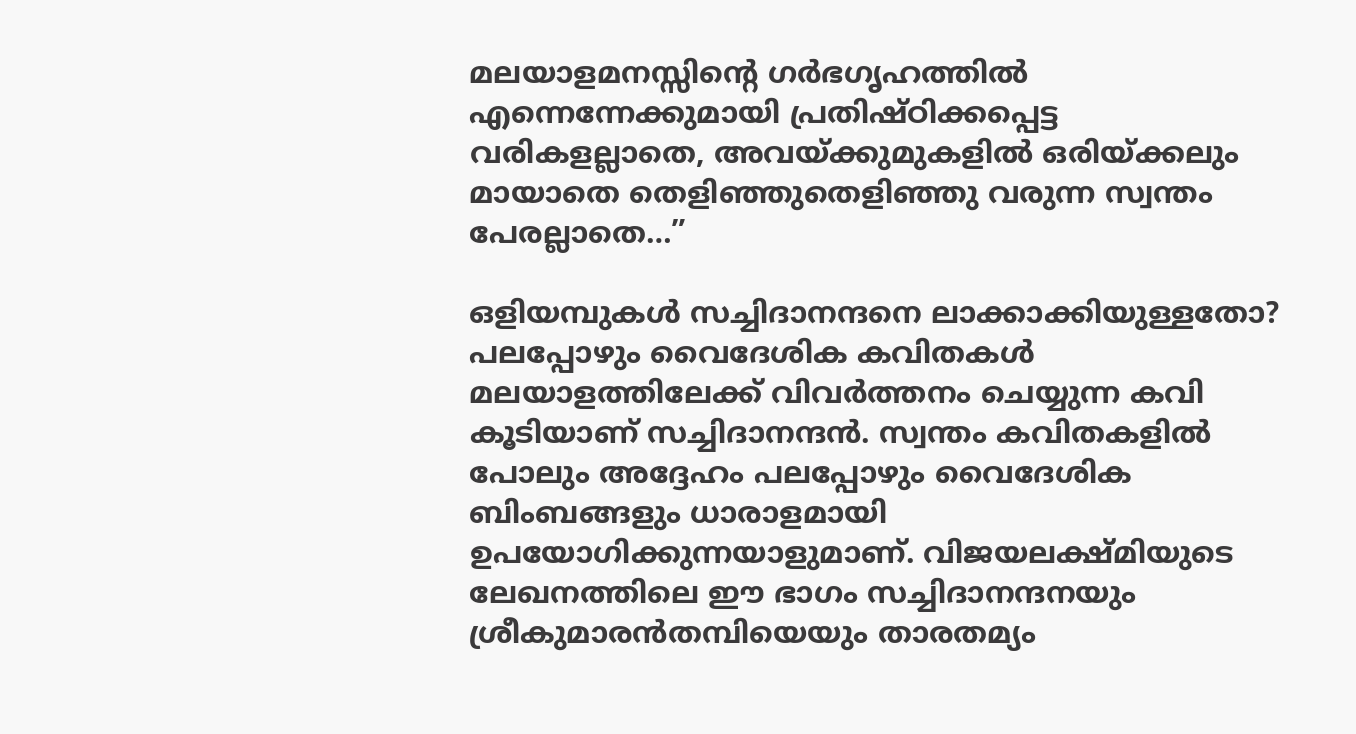മലയാളമനസ്സിന്റെ ഗര്‍ഭഗൃഹത്തില്‍ എന്നെന്നേക്കുമായി പ്രതിഷ്ഠിക്കപ്പെട്ട വരികളല്ലാതെ, അവയ്‌ക്കുമുകളില്‍ ഒരിയ്‌ക്കലും മായാതെ തെളിഞ്ഞുതെളിഞ്ഞു വരുന്ന സ്വന്തം പേരല്ലാതെ…”

ഒളിയമ്പുകള്‍ സച്ചിദാനന്ദനെ ലാക്കാക്കിയുള്ളതോ?
പലപ്പോഴും വൈദേശിക കവിതകള്‍ മലയാളത്തിലേക്ക് വിവര്‍ത്തനം ചെയ്യുന്ന കവി കൂടിയാണ് സച്ചിദാനന്ദന്‍. സ്വന്തം കവിതകളില്‍ പോലും അദ്ദേഹം പലപ്പോഴും വൈദേശിക ബിംബങ്ങളും ധാരാളമായി ഉപയോഗിക്കുന്നയാളുമാണ്. വിജയലക്ഷ്മിയുടെ ലേഖനത്തിലെ ഈ ഭാഗം സച്ചിദാനന്ദനയും ശ്രീകുമാരന്‍തമ്പിയെയും താരതമ്യം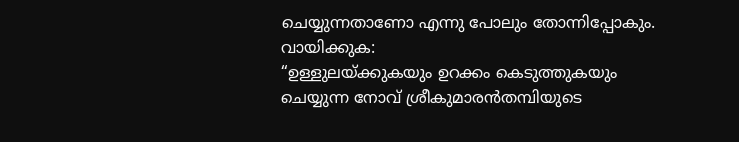ചെയ്യുന്നതാണോ എന്നു പോലും തോന്നിപ്പോകും. വായിക്കുക:
“ഉള്ളുലയ്‌ക്കുകയും ഉറക്കം കെടുത്തുകയും ചെയ്യുന്ന നോവ് ശ്രീകുമാരന്‍തമ്പിയുടെ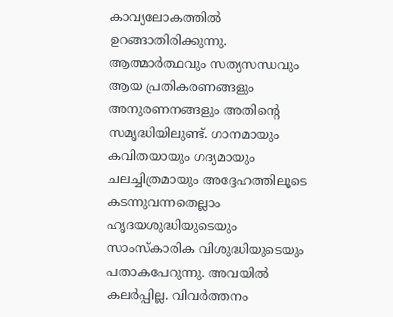കാവ്യലോകത്തില്‍ ഉറങ്ങാതിരിക്കുന്നു. ആത്മാര്‍ത്ഥവും സത്യസന്ധവും ആയ പ്രതികരണങ്ങളും അനുരണനങ്ങളും അതിന്റെ സമൃദ്ധിയിലുണ്ട്. ഗാനമായും കവിതയായും ഗദ്യമായും ചലച്ചിത്രമായും അദ്ദേഹത്തിലൂടെ കടന്നുവന്നതെല്ലാം ഹൃദയശുദ്ധിയുടെയും സാംസ്കാരിക വിശുദ്ധിയുടെയും പതാകപേറുന്നു. അവയില്‍ കലര്‍പ്പില്ല. വിവര്‍ത്തനം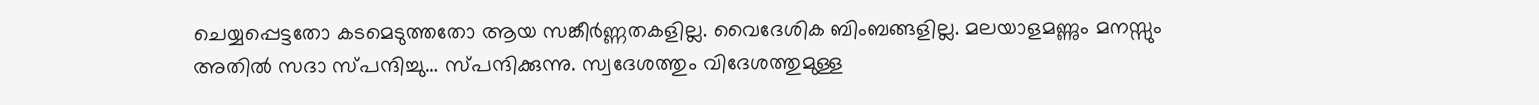ചെയ്യപ്പെട്ടതോ കടമെടുത്തതോ ആയ സങ്കീര്‍ണ്ണതകളില്ല. വൈദേശിക ബിംബങ്ങളില്ല. മലയാളമണ്ണും മനസ്സും അതില്‍ സദാ സ്പന്ദിച്ചു… സ്പന്ദിക്കുന്നു. സ്വദേശത്തും വിദേശത്തുമുള്ള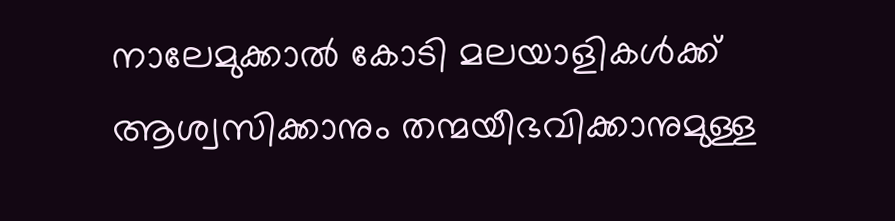നാലേമുക്കാല്‍ കോടി മലയാളികള്‍ക്ക് ആശ്വസിക്കാനും തന്മയീഭവിക്കാനുമുള്ള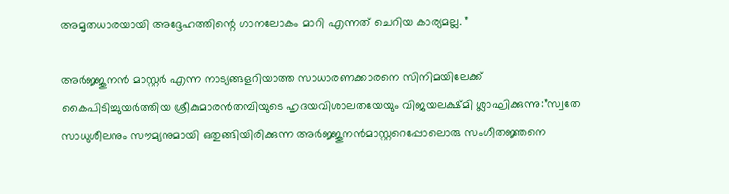അമൃതധാരയായി അദ്ദേഹത്തിന്റെ ഗാനലോകം മാറി എന്നത് ചെറിയ കാര്യമല്ല. ”

അര്‍ജ്ജുനന്‍ മാസ്റ്റര്‍ എന്ന നാട്യങ്ങളറിയാത്ത സാധാരണക്കാരനെ സിനിമയിലേക്ക് കൈപിടിച്ചുയര്‍ത്തിയ ശ്രീകുമാരന്‍തമ്പിയുടെ ഹൃദയവിശാലതയേയും വിജയലക്ഷ്മി ശ്ലാഘിക്കുന്നു:”സ്വതേ സാധുശീലനും സൗമ്യനുമായി ഒതുങ്ങിയിരിക്കുന്ന അര്‍ജ്ജുനന്‍മാസ്റ്ററെപ്പോലൊരു സംഗീതജ്ഞനെ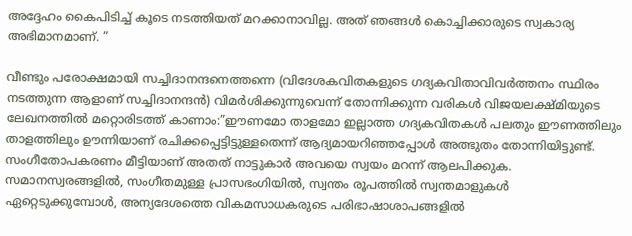അദ്ദേഹം കൈപിടിച്ച് കൂടെ നടത്തിയത് മറക്കാനാവില്ല. അത് ഞങ്ങള്‍ കൊച്ചിക്കാരുടെ സ്വകാര്യ അഭിമാനമാണ്. ”

വീണ്ടും പരോക്ഷമായി സച്ചിദാനന്ദനെത്തന്നെ (വിദേശകവിതകളുടെ ഗദ്യകവിതാവിവര്‍ത്തനം സ്ഥിരം നടത്തുന്ന ആളാണ് സച്ചിദാനന്ദന്‍) വിമര്‍ശിക്കുന്നുവെന്ന് തോന്നിക്കുന്ന വരികള്‍ വിജയലക്ഷ്മിയുടെ ലേഖനത്തില്‍ മറ്റൊരിടത്ത് കാണാം:”ഈണമോ താളമോ ഇല്ലാത്ത ഗദ്യകവിതകള്‍ പലതും ഈണത്തിലും താളത്തിലും ഊന്നിയാണ് രചിക്കപ്പെട്ടിട്ടുള്ളതെന്ന് ആദ്യമായറിഞ്ഞപ്പോള്‍ അത്ഭുതം തോന്നിയിട്ടുണ്ട്. സംഗീതോപകരണം മീട്ടിയാണ് അതത് നാട്ടുകാര്‍ അവയെ സ്വയം മറന്ന് ആലപിക്കുക. സമാനസ്വരങ്ങളില്‍, സംഗീതമുള്ള പ്രാസഭംഗിയില്‍, സ്വന്തം രൂപത്തില്‍ സ്വന്തമാളുകള്‍ ഏറ്റെടുക്കുമ്പോള്‍, അന്യദേശത്തെ വികമസാധകരുടെ പരിഭാഷാശാപങ്ങളില്‍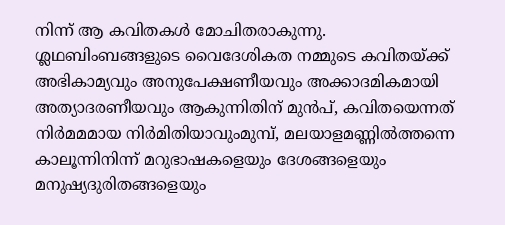നിന്ന് ആ കവിതകള്‍ മോചിതരാകുന്നു. ശ്ലഥബിംബങ്ങളുടെ വൈദേശികത നമ്മുടെ കവിതയ്‌ക്ക് അഭികാമ്യവും അനുപേക്ഷണീയവും അക്കാദമികമായി അത്യാദരണീയവും ആകുന്നിതിന് മുന്‍പ്, കവിതയെന്നത് നിര്‍മമമായ നിര്‍മിതിയാവുംമുമ്പ്, മലയാളമണ്ണില്‍ത്തന്നെ കാലൂന്നിനിന്ന് മറുഭാഷകളെയും ദേശങ്ങളെയും മനുഷ്യദുരിതങ്ങളെയും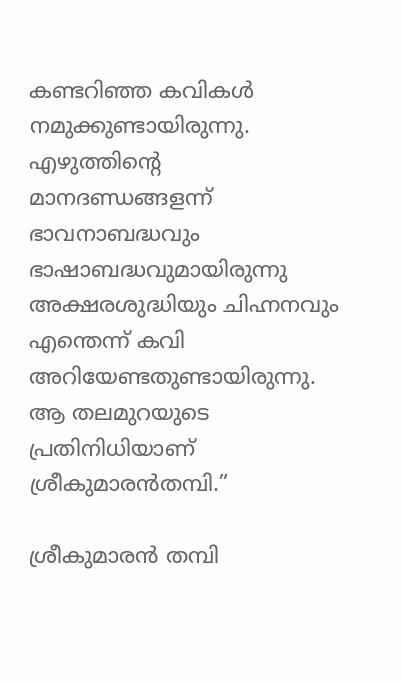കണ്ടറിഞ്ഞ കവികള്‍ നമുക്കുണ്ടായിരുന്നു. എഴുത്തിന്റെ മാനദണ്ഡങ്ങളന്ന് ഭാവനാബദ്ധവും ഭാഷാബദ്ധവുമായിരുന്നു അക്ഷരശുദ്ധിയും ചിഹ്നനവും എന്തെന്ന് കവി അറിയേണ്ടതുണ്ടായിരുന്നു. ആ തലമുറയുടെ പ്രതിനിധിയാണ് ശ്രീകുമാരന്‍തമ്പി.”

ശ്രീകുമാരന്‍ തമ്പി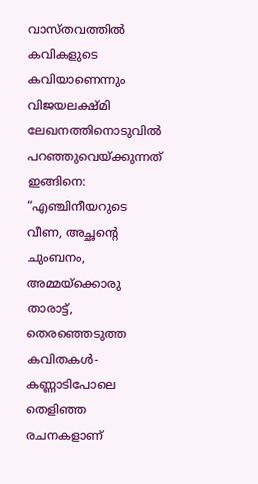വാസ്തവത്തില്‍ കവികളുടെ കവിയാണെന്നും വിജയലക്ഷ്മി ലേഖനത്തിനൊടുവില്‍ പറഞ്ഞുവെയ്‌ക്കുന്നത് ഇങ്ങിനെ: “എഞ്ചിനീയറുടെ വീണ, അച്ഛന്റെ ചുംബനം, അമ്മയ്‌ക്കൊരു താരാട്ട്, തെരഞ്ഞെടുത്ത കവിതകള്‍- കണ്ണാടിപോലെ തെളിഞ്ഞ രചനകളാണ്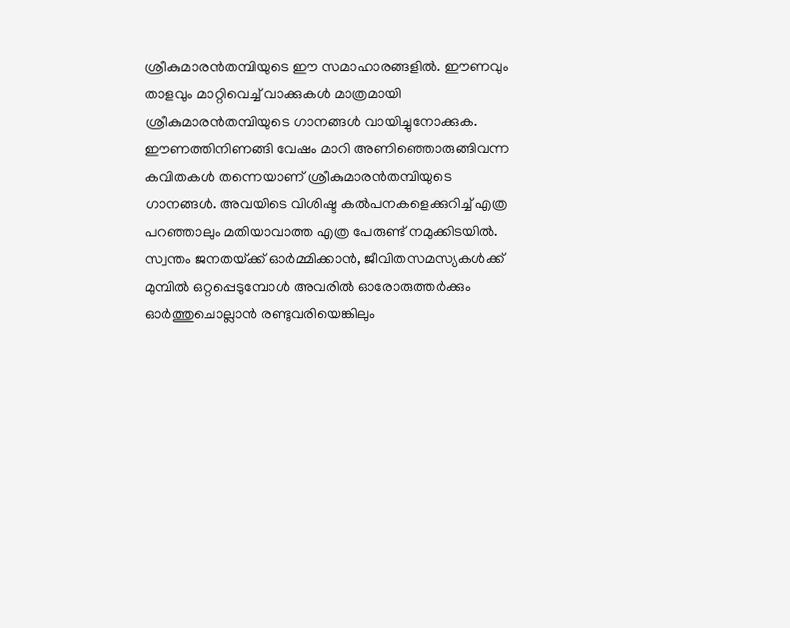ശ്രീകുമാരന്‍തമ്പിയുടെ ഈ സമാഹാരങ്ങളില്‍. ഈണവും താളവും മാറ്റിവെച്ച് വാക്കുകള്‍ മാത്രമായി ശ്രീകുമാരന്‍തമ്പിയുടെ ഗാനങ്ങള്‍ വായിച്ചുനോക്കുക. ഈണത്തിനിണങ്ങി വേഷം മാറി അണിഞ്ഞൊരുങ്ങിവന്ന കവിതകള്‍ തന്നെയാണ് ശ്രീകുമാരന്‍തമ്പിയുടെ ഗാനങ്ങള്‍. അവയിടെ വിശിഷ്ട കല്‍പനകളെക്കുറിച്ച് എത്ര പറഞ്ഞാലും മതിയാവാത്ത എത്ര പേരുണ്ട് നമുക്കിടയില്‍. സ്വന്തം ജനതയ്‌ക്ക് ഓര്‍മ്മിക്കാന്‍, ജീവിതസമസ്യകള്‍ക്ക് മുമ്പില്‍ ഒറ്റപ്പെടുമ്പോള്‍ അവരില്‍ ഓരോരുത്തര്‍ക്കും ഓര്‍ത്തുചൊല്ലാന്‍ രണ്ടുവരിയെങ്കിലും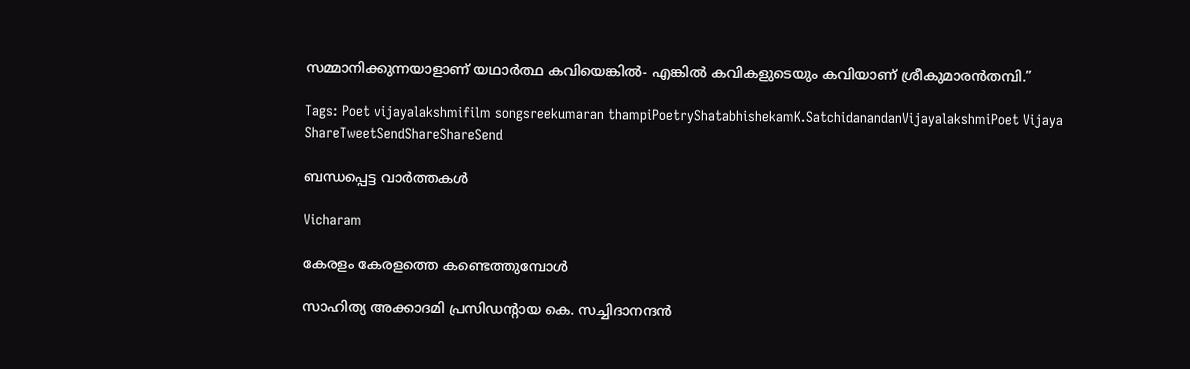സമ്മാനിക്കുന്നയാളാണ് യഥാര്‍ത്ഥ കവിയെങ്കില്‍- എങ്കില്‍ കവികളുടെയും കവിയാണ് ശ്രീകുമാരന്‍തമ്പി.”

Tags: Poet vijayalakshmifilm songsreekumaran thampiPoetryShatabhishekamK.SatchidanandanVijayalakshmiPoet Vijaya
ShareTweetSendShareShareSend

ബന്ധപ്പെട്ട വാര്‍ത്തകള്‍

Vicharam

കേരളം കേരളത്തെ കണ്ടെത്തുമ്പോള്‍

സാഹിത്യ അക്കാദമി പ്രസിഡന്‍റായ കെ. സച്ചിദാനന്ദന്‍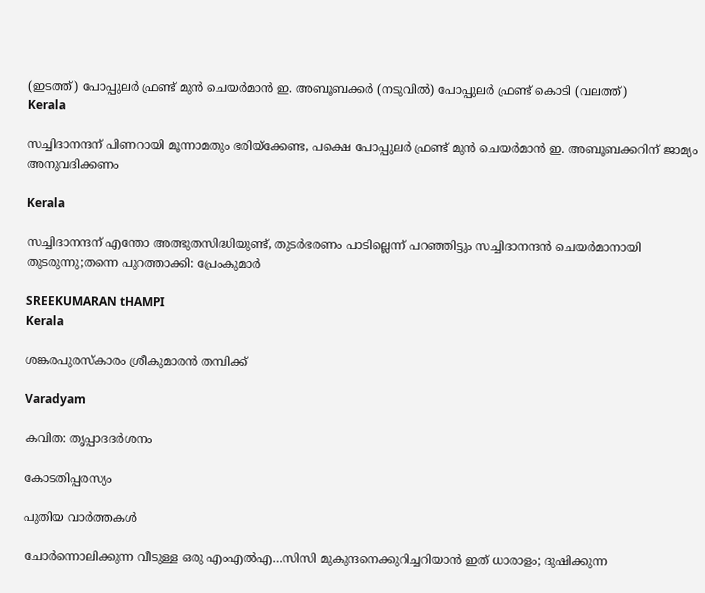(ഇടത്ത്) പോപ്പുലര്‍ ഫ്രണ്ട് മുന്‍ ചെയര്‍മാന്‍ ഇ. അബൂബക്കര്‍ (നടുവില്‍) പോപ്പുലര്‍ ഫ്രണ്ട് കൊടി (വലത്ത്)
Kerala

സച്ചിദാനന്ദന് പിണറായി മൂന്നാമതും ഭരിയ്‌ക്കേണ്ട, പക്ഷെ പോപ്പുലര്‍ ഫ്രണ്ട് മുന്‍ ചെയര്‍മാന്‍ ഇ. അബൂബക്കറിന് ജാമ്യം അനുവദിക്കണം

Kerala

സച്ചിദാനന്ദന് എന്തോ അത്ഭുതസിദ്ധിയുണ്ട്, തുടര്‍ഭരണം പാടില്ലെന്ന് പറഞ്ഞിട്ടും സച്ചിദാനന്ദന്‍ ചെയര്‍മാനായി തുടരുന്നു;തന്നെ പുറത്താക്കി: പ്രേംകുമാര്‍

SREEKUMARAN tHAMPI
Kerala

ശങ്കരപുരസ്‌കാരം ശ്രീകുമാരന്‍ തമ്പിക്ക്

Varadyam

കവിത: തൃപ്പാദദര്‍ശനം

കോടതിപ്പരസ്യം

പുതിയ വാര്‍ത്തകള്‍

ചോര്‍ന്നൊലിക്കുന്ന വീടുള്ള ഒരു എംഎല്‍എ…സിസി മുകുന്ദനെക്കുറിച്ചറിയാന്‍ ഇത് ധാരാളം; ദുഷിക്കുന്ന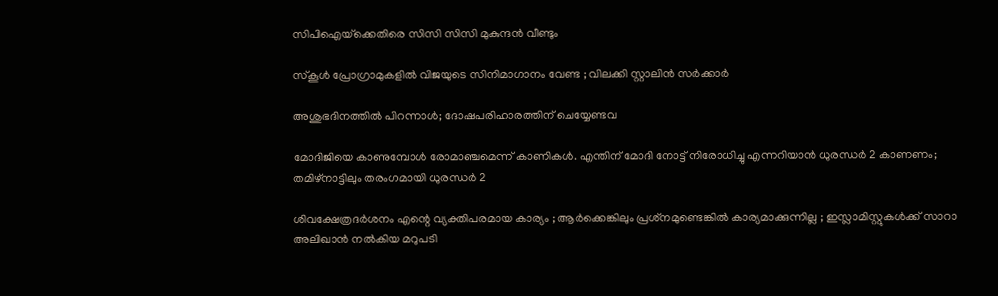സിപിഐയ്‌ക്കെതിരെ സിസി സിസി മുകുന്ദന്‍ വീണ്ടും

സ്കൂൾ പ്രോഗ്രാമുകളിൽ വിജയുടെ സിനിമാഗാനം വേണ്ട ; വിലക്കി സ്റ്റാലിൻ സർക്കാർ

അശുഭദിനത്തിൽ പിറന്നാൾ; ദോഷപരിഹാരത്തിന് ചെയ്യേണ്ടവ

മോദിജിയെ കാണുമ്പോള്‍ രോമാഞ്ചമെന്ന് കാണികള്‍. എന്തിന് മോദി നോട്ട് നിരോധിച്ചു എന്നറിയാന്‍ ധുരന്ധര്‍ 2 കാണണം; തമിഴ്നാട്ടിലും തരംഗമായി ധുരന്ധര്‍ 2

ശിവക്ഷേത്രദർശനം എന്റെ വ്യക്തിപരമായ കാര്യം ; ആർക്കെങ്കിലും പ്രശ്‌നമുണ്ടെങ്കിൽ കാര്യമാക്കുന്നില്ല ; ഇസ്ലാമിസ്റ്റുകൾക്ക് സാറാ അലിഖാൻ നൽകിയ മറുപടി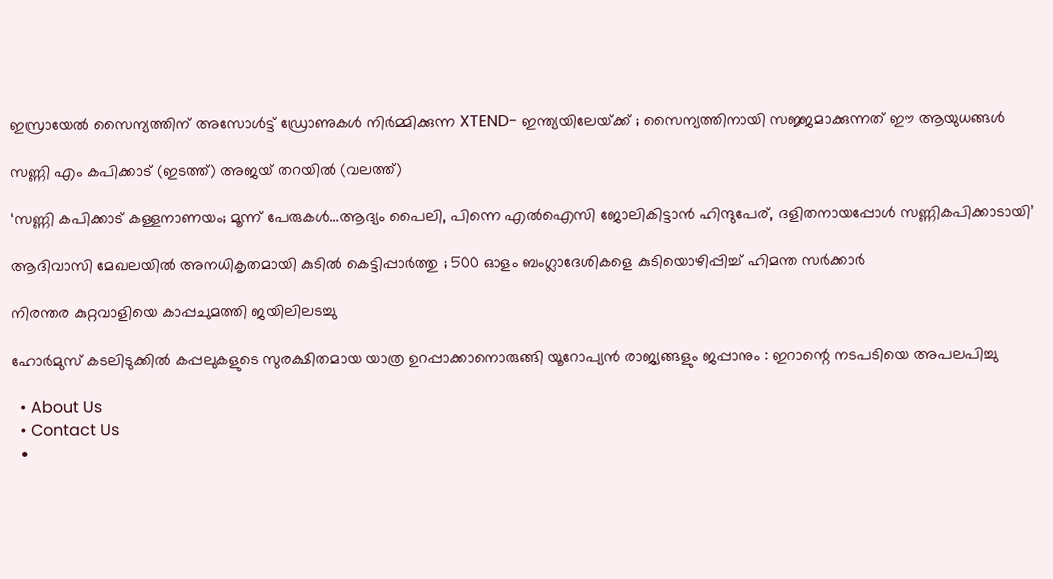ഇസ്രായേൽ സൈന്യത്തിന് അസോൾട്ട് ഡ്രോണുകൾ നിർമ്മിക്കുന്ന XTEND- ഇന്ത്യയിലേയ്‌ക്ക് ; സൈന്യത്തിനായി സജ്ജമാക്കുന്നത് ഈ ആയുധങ്ങൾ

സണ്ണി എം കപിക്കാട് (ഇടത്ത്) അജയ് തറയില്‍ (വലത്ത്)

‘സണ്ണി കപിക്കാട് കള്ളനാണയം; മൂന്ന് പേരുകള്‍…ആദ്യം പൈലി, പിന്നെ എല്‍ഐസി ജോലികിട്ടാന്‍ ഹിന്ദുപേര്, ദളിതനായപ്പോള്‍ സണ്ണികപിക്കാടായി’

ആദിവാസി മേഖലയിൽ അനധികൃതമായി കുടിൽ കെട്ടിപ്പാർത്തു ; 500 ഓളം ബംഗ്ലാദേശികളെ കുടിയൊഴിപ്പിച്ച് ഹിമന്ത സർക്കാർ

നിരന്തര കുറ്റവാളിയെ കാപ്പചുമത്തി ജയിലിലടച്ചു

ഹോർമുസ് കടലിടുക്കിൽ കപ്പലുകളുടെ സുരക്ഷിതമായ യാത്ര ഉറപ്പാക്കാനൊരുങ്ങി യൂറോപ്യൻ രാജ്യങ്ങളും ജപ്പാനും : ഇറാന്റെ നടപടിയെ അപലപിച്ചു

  • About Us
  • Contact Us
  •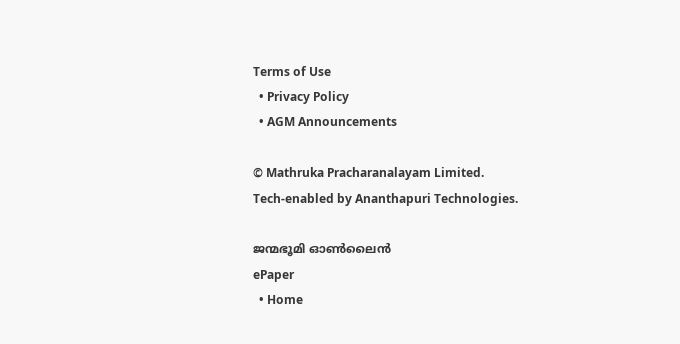Terms of Use
  • Privacy Policy
  • AGM Announcements

© Mathruka Pracharanalayam Limited.
Tech-enabled by Ananthapuri Technologies.

ജന്മഭൂമി ഓണ്‍ലൈന്‍
ePaper
  • Home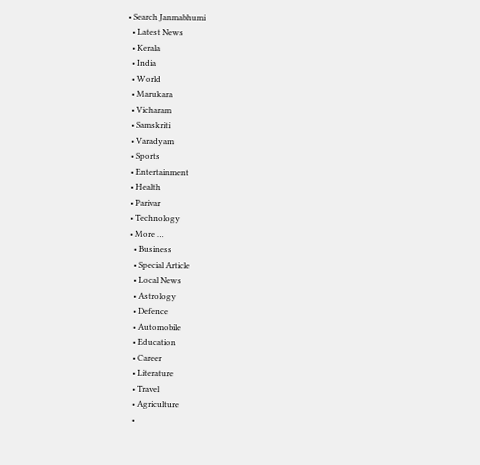• Search Janmabhumi
  • Latest News
  • Kerala
  • India
  • World
  • Marukara
  • Vicharam
  • Samskriti
  • Varadyam
  • Sports
  • Entertainment
  • Health
  • Parivar
  • Technology
  • More …
    • Business
    • Special Article
    • Local News
    • Astrology
    • Defence
    • Automobile
    • Education
    • Career
    • Literature
    • Travel
    • Agriculture
    •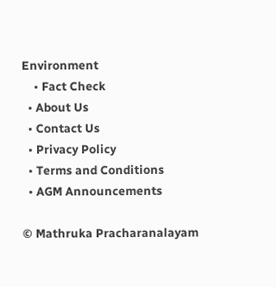Environment
    • Fact Check
  • About Us
  • Contact Us
  • Privacy Policy
  • Terms and Conditions
  • AGM Announcements

© Mathruka Pracharanalayam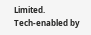Limited.
Tech-enabled by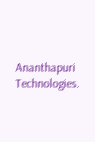Ananthapuri Technologies.